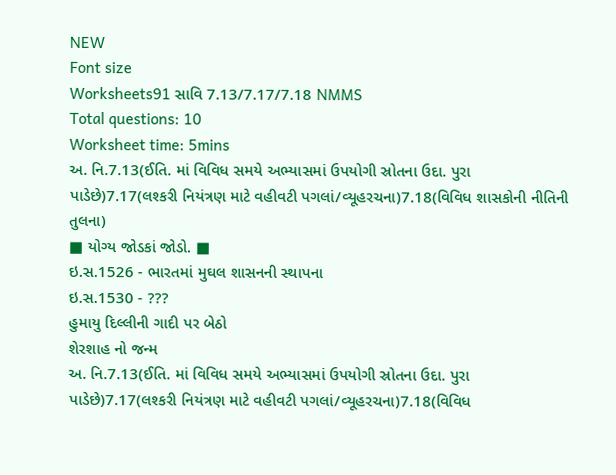NEW
Font size
Worksheets91 સાવિ 7.13/7.17/7.18 NMMS
Total questions: 10
Worksheet time: 5mins
અ. નિ.7.13(ઈતિ. માં વિવિધ સમયે અભ્યાસમાં ઉપયોગી સ્રોતના ઉદા. પુરા પાડેછે)7.17(લશ્કરી નિયંત્રણ માટે વહીવટી પગલાં/વ્યૂહરચના)7.18(વિવિધ શાસકોની નીતિની તુલના)
■ યોગ્ય જોડકાં જોડો. ■
ઇ.સ.1526 - ભારતમાં મુઘલ શાસનની સ્થાપના
ઇ.સ.1530 - ???
હુમાયુ દિલ્લીની ગાદી પર બેઠો
શેરશાહ નો જન્મ
અ. નિ.7.13(ઈતિ. માં વિવિધ સમયે અભ્યાસમાં ઉપયોગી સ્રોતના ઉદા. પુરા પાડેછે)7.17(લશ્કરી નિયંત્રણ માટે વહીવટી પગલાં/વ્યૂહરચના)7.18(વિવિધ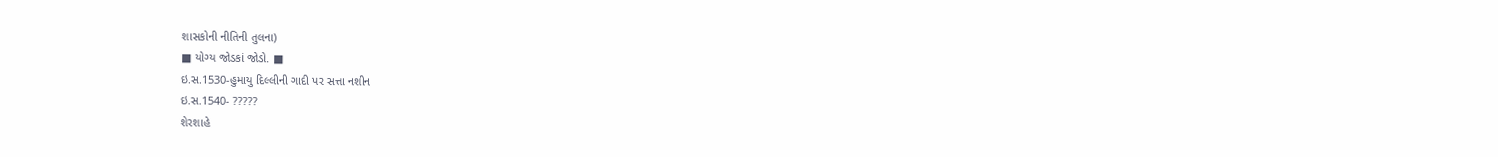શાસકોની નીતિની તુલના)
■ યોગ્ય જોડકાં જોડો. ■
ઇ.સ.1530-હુમાયુ દિલ્લીની ગાદી પર સત્તા નશીન
ઇ.સ.1540- ?????
શેરશાહે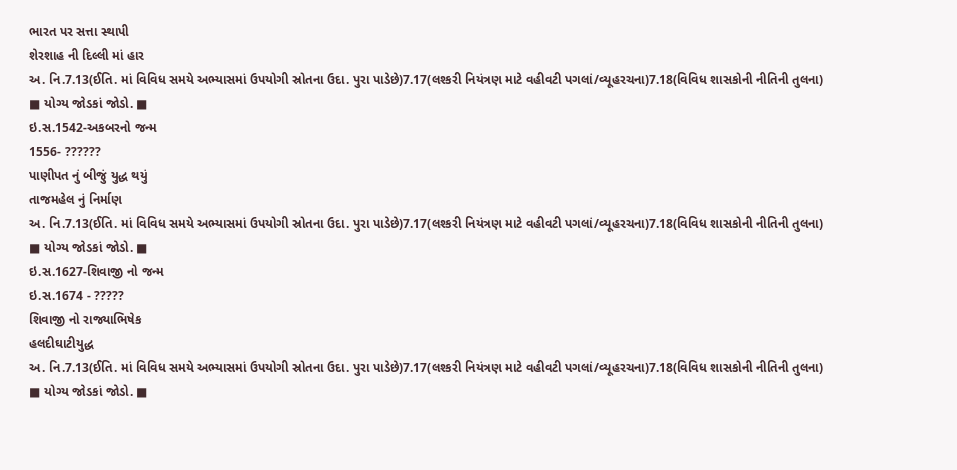ભારત પર સત્તા સ્થાપી
શેરશાહ ની દિલ્લી માં હાર
અ. નિ.7.13(ઈતિ. માં વિવિધ સમયે અભ્યાસમાં ઉપયોગી સ્રોતના ઉદા. પુરા પાડેછે)7.17(લશ્કરી નિયંત્રણ માટે વહીવટી પગલાં/વ્યૂહરચના)7.18(વિવિધ શાસકોની નીતિની તુલના)
■ યોગ્ય જોડકાં જોડો. ■
ઇ.સ.1542-અકબરનો જન્મ
1556- ??????
પાણીપત નું બીજું યુદ્ધ થયું
તાજમહેલ નું નિર્માણ
અ. નિ.7.13(ઈતિ. માં વિવિધ સમયે અભ્યાસમાં ઉપયોગી સ્રોતના ઉદા. પુરા પાડેછે)7.17(લશ્કરી નિયંત્રણ માટે વહીવટી પગલાં/વ્યૂહરચના)7.18(વિવિધ શાસકોની નીતિની તુલના)
■ યોગ્ય જોડકાં જોડો. ■
ઇ.સ.1627-શિવાજી નો જન્મ
ઇ.સ.1674 - ?????
શિવાજી નો રાજ્યાભિષેક
હલદીઘાટીયુદ્ધ
અ. નિ.7.13(ઈતિ. માં વિવિધ સમયે અભ્યાસમાં ઉપયોગી સ્રોતના ઉદા. પુરા પાડેછે)7.17(લશ્કરી નિયંત્રણ માટે વહીવટી પગલાં/વ્યૂહરચના)7.18(વિવિધ શાસકોની નીતિની તુલના)
■ યોગ્ય જોડકાં જોડો. ■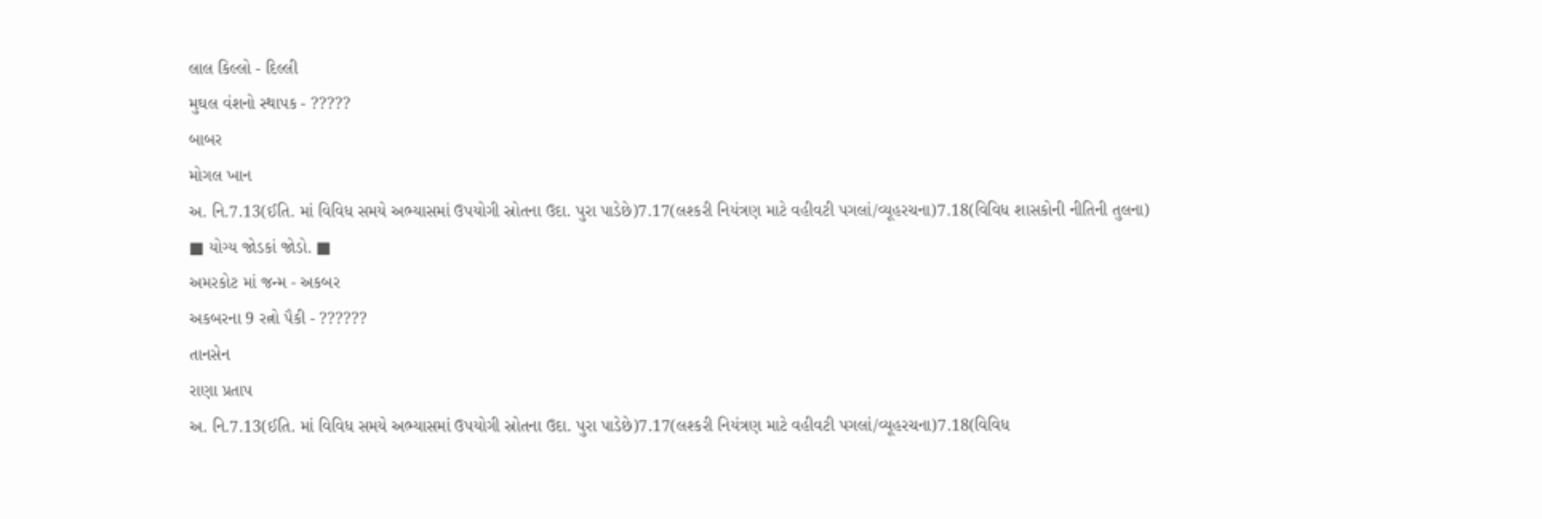લાલ કિલ્લો - દિલ્લી
મુઘલ વંશનો સ્થાપક - ?????
બાબર
મોગલ ખાન
અ. નિ.7.13(ઈતિ. માં વિવિધ સમયે અભ્યાસમાં ઉપયોગી સ્રોતના ઉદા. પુરા પાડેછે)7.17(લશ્કરી નિયંત્રણ માટે વહીવટી પગલાં/વ્યૂહરચના)7.18(વિવિધ શાસકોની નીતિની તુલના)
■ યોગ્ય જોડકાં જોડો. ■
અમરકોટ માં જન્મ - અકબર
અકબરના 9 રત્નો પૈકી - ??????
તાનસેન
રાણા પ્રતાપ
અ. નિ.7.13(ઈતિ. માં વિવિધ સમયે અભ્યાસમાં ઉપયોગી સ્રોતના ઉદા. પુરા પાડેછે)7.17(લશ્કરી નિયંત્રણ માટે વહીવટી પગલાં/વ્યૂહરચના)7.18(વિવિધ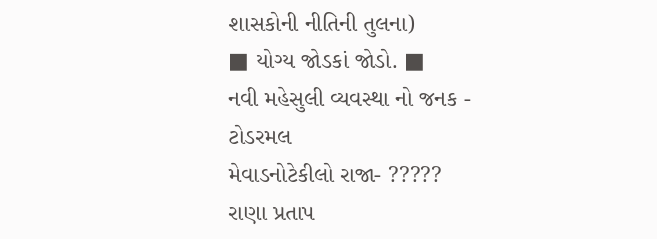શાસકોની નીતિની તુલના)
■ યોગ્ય જોડકાં જોડો. ■
નવી મહેસુલી વ્યવસ્થા નો જનક - ટોડરમલ
મેવાડનોટેકીલો રાજા- ?????
રાણા પ્રતાપ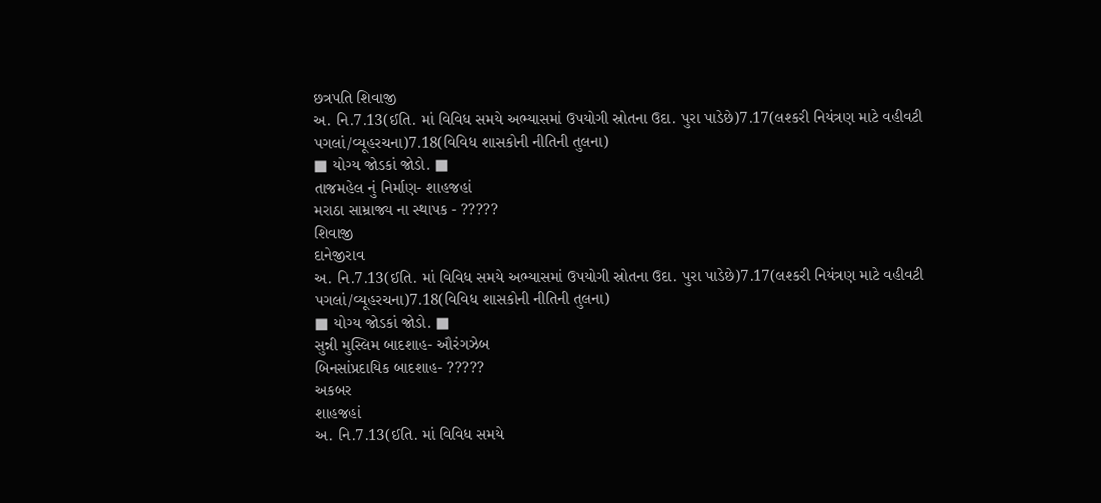છત્રપતિ શિવાજી
અ. નિ.7.13(ઈતિ. માં વિવિધ સમયે અભ્યાસમાં ઉપયોગી સ્રોતના ઉદા. પુરા પાડેછે)7.17(લશ્કરી નિયંત્રણ માટે વહીવટી પગલાં/વ્યૂહરચના)7.18(વિવિધ શાસકોની નીતિની તુલના)
■ યોગ્ય જોડકાં જોડો. ■
તાજમહેલ નું નિર્માણ- શાહજહાં
મરાઠા સામ્રાજ્ય ના સ્થાપક - ?????
શિવાજી
દાનેજીરાવ
અ. નિ.7.13(ઈતિ. માં વિવિધ સમયે અભ્યાસમાં ઉપયોગી સ્રોતના ઉદા. પુરા પાડેછે)7.17(લશ્કરી નિયંત્રણ માટે વહીવટી પગલાં/વ્યૂહરચના)7.18(વિવિધ શાસકોની નીતિની તુલના)
■ યોગ્ય જોડકાં જોડો. ■
સુન્ની મુસ્લિમ બાદશાહ- ઔરંગઝેબ
બિનસાંપ્રદાયિક બાદશાહ- ?????
અકબર
શાહજહાં
અ. નિ.7.13(ઈતિ. માં વિવિધ સમયે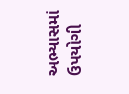અભ્યાસમાં ઉપયોગી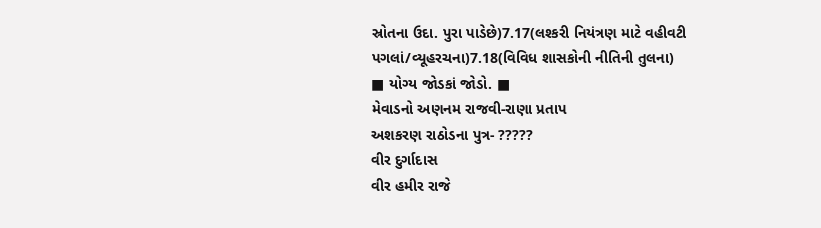સ્રોતના ઉદા. પુરા પાડેછે)7.17(લશ્કરી નિયંત્રણ માટે વહીવટી પગલાં/વ્યૂહરચના)7.18(વિવિધ શાસકોની નીતિની તુલના)
■ યોગ્ય જોડકાં જોડો. ■
મેવાડનો અણનમ રાજવી-રાણા પ્રતાપ
અશકરણ રાઠોડના પુત્ર- ?????
વીર દુર્ગાદાસ
વીર હમીર રાજે